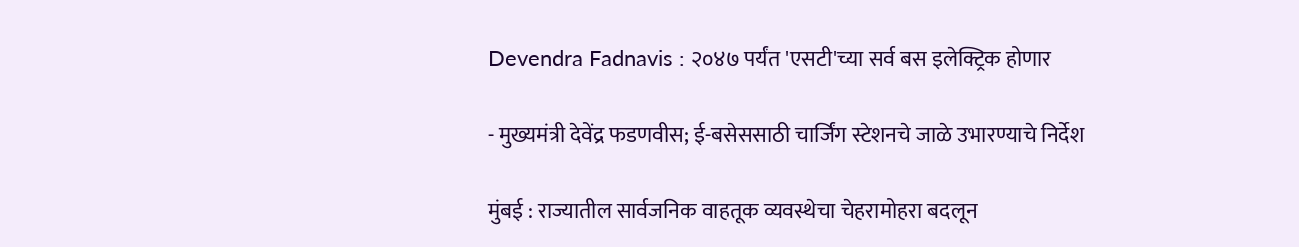Devendra Fadnavis : २०४७ पर्यंत 'एसटी'च्या सर्व बस इलेक्ट्रिक होणार

- मुख्यमंत्री देवेंद्र फडणवीस; ई-बसेससाठी चार्जिंग स्टेशनचे जाळे उभारण्याचे निर्देश

मुंबई : राज्यातील सार्वजनिक वाहतूक व्यवस्थेचा चेहरामोहरा बदलून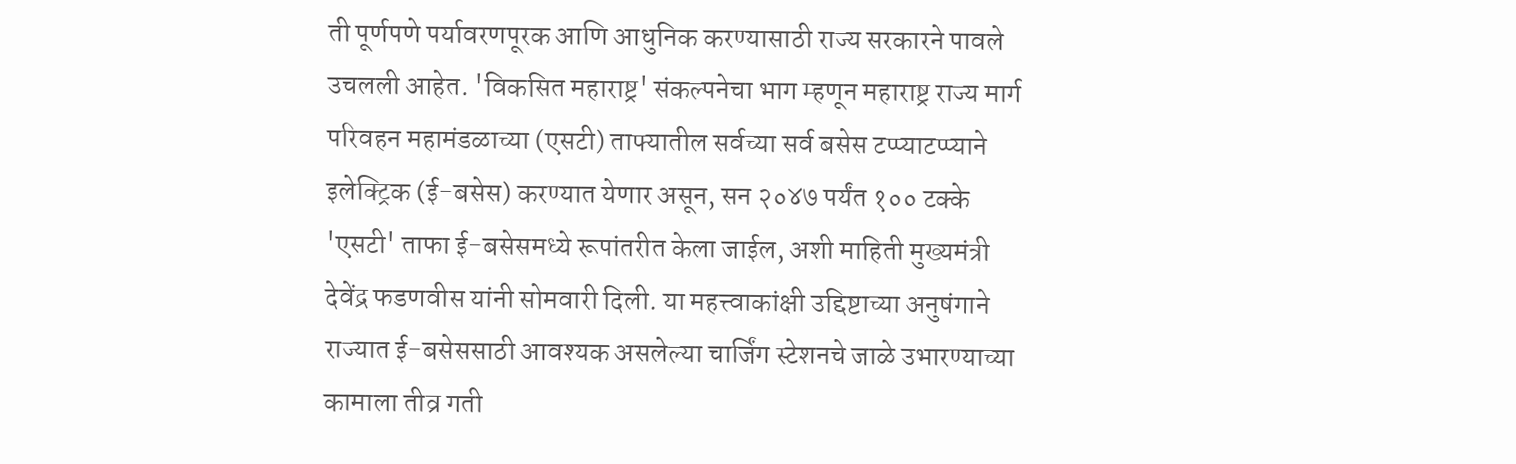ती पूर्णपणे पर्यावरणपूरक आणि आधुनिक करण्यासाठी राज्य सरकारने पावले उचलली आहेत. 'विकसित महाराष्ट्र' संकल्पनेचा भाग म्हणून महाराष्ट्र राज्य मार्ग परिवहन महामंडळाच्या (एसटी) ताफ्यातील सर्वच्या सर्व बसेस टप्प्याटप्प्याने इलेक्ट्रिक (ई-बसेस) करण्यात येणार असून, सन २०४७ पर्यंत १०० टक्के 'एसटी' ताफा ई-बसेसमध्ये रूपांतरीत केला जाईल, अशी माहिती मुख्यमंत्री देवेंद्र फडणवीस यांनी सोमवारी दिली. या महत्त्वाकांक्षी उद्दिष्टाच्या अनुषंगाने राज्यात ई-बसेससाठी आवश्यक असलेल्या चार्जिंग स्टेशनचे जाळे उभारण्याच्या कामाला तीव्र गती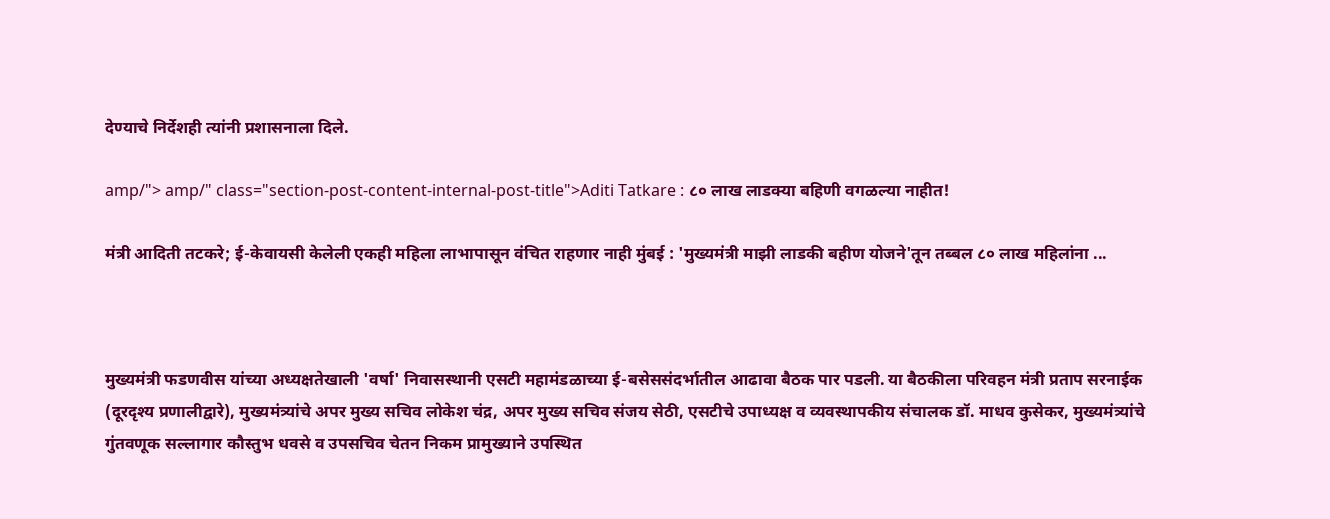देण्याचे निर्देशही त्यांनी प्रशासनाला दिले.

amp/"> amp/" class="section-post-content-internal-post-title">Aditi Tatkare : ८० लाख लाडक्या बहिणी वगळल्या नाहीत!

मंत्री आदिती तटकरे; ई-केवायसी केलेली एकही महिला लाभापासून वंचित राहणार नाही मुंबई : 'मुख्यमंत्री माझी लाडकी बहीण योजने'तून तब्बल ८० लाख महिलांना ...



मुख्यमंत्री फडणवीस यांच्या अध्यक्षतेखाली 'वर्षा' निवासस्थानी एसटी महामंडळाच्या ई-बसेससंदर्भातील आढावा बैठक पार पडली. या बैठकीला परिवहन मंत्री प्रताप सरनाईक (दूरदृश्य प्रणालीद्वारे), मुख्यमंत्र्यांचे अपर मुख्य सचिव लोकेश चंद्र, अपर मुख्य सचिव संजय सेठी, एसटीचे उपाध्यक्ष व व्यवस्थापकीय संचालक डॉ. माधव कुसेकर, मुख्यमंत्र्यांचे गुंतवणूक सल्लागार कौस्तुभ धवसे व उपसचिव चेतन निकम प्रामुख्याने उपस्थित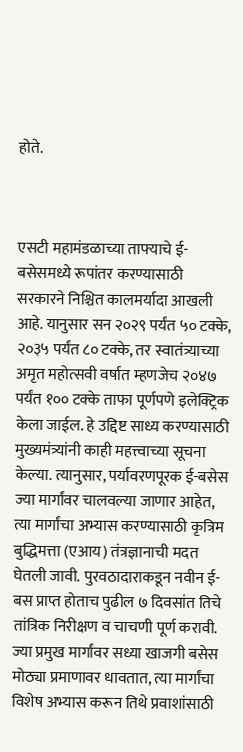होते.



एसटी महामंडळाच्या ताफ्याचे ई-बसेसमध्ये रूपांतर करण्यासाठी सरकारने निश्चित कालमर्यादा आखली आहे. यानुसार सन २०२९ पर्यंत ५० टक्के, २०३५ पर्यंत ८० टक्के, तर स्वातंत्र्याच्या अमृत महोत्सवी वर्षात म्हणजेच २०४७ पर्यंत १०० टक्के ताफा पूर्णपणे इलेक्ट्रिक केला जाईल. हे उद्दिष्ट साध्य करण्यासाठी मुख्यमंत्र्यांनी काही महत्त्वाच्या सूचना केल्या. त्यानुसार, पर्यावरणपूरक ई-बसेस ज्या मार्गांवर चालवल्या जाणार आहेत, त्या मार्गांचा अभ्यास करण्यासाठी कृत्रिम बुद्धिमत्ता (एआय) तंत्रज्ञानाची मदत घेतली जावी. पुरवठादाराकडून नवीन ई-बस प्राप्त होताच पुढील ७ दिवसांत तिचे तांत्रिक निरीक्षण व चाचणी पूर्ण करावी. ज्या प्रमुख मार्गांवर सध्या खाजगी बसेस मोठ्या प्रमाणावर धावतात, त्या मार्गांचा विशेष अभ्यास करून तिथे प्रवाशांसाठी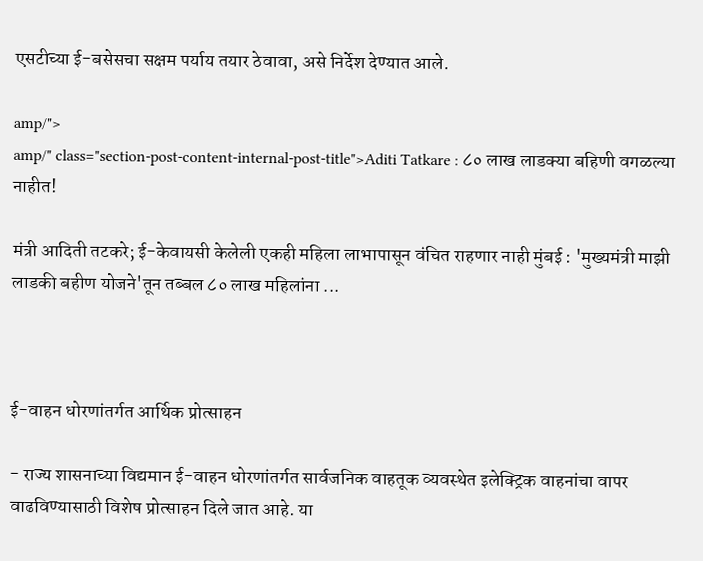एसटीच्या ई-बसेसचा सक्षम पर्याय तयार ठेवावा, असे निर्देश देण्यात आले.

amp/">
amp/" class="section-post-content-internal-post-title">Aditi Tatkare : ८० लाख लाडक्या बहिणी वगळल्या नाहीत!

मंत्री आदिती तटकरे; ई-केवायसी केलेली एकही महिला लाभापासून वंचित राहणार नाही मुंबई : 'मुख्यमंत्री माझी लाडकी बहीण योजने'तून तब्बल ८० लाख महिलांना ...



ई-वाहन धोरणांतर्गत आर्थिक प्रोत्साहन

- राज्य शासनाच्या विद्यमान ई-वाहन धोरणांतर्गत सार्वजनिक वाहतूक व्यवस्थेत इलेक्ट्रिक वाहनांचा वापर वाढविण्यासाठी विशेष प्रोत्साहन दिले जात आहे. या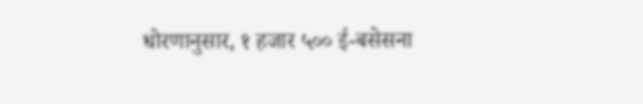धोरणानुसार, १ हजार ५०० ई-बसेसना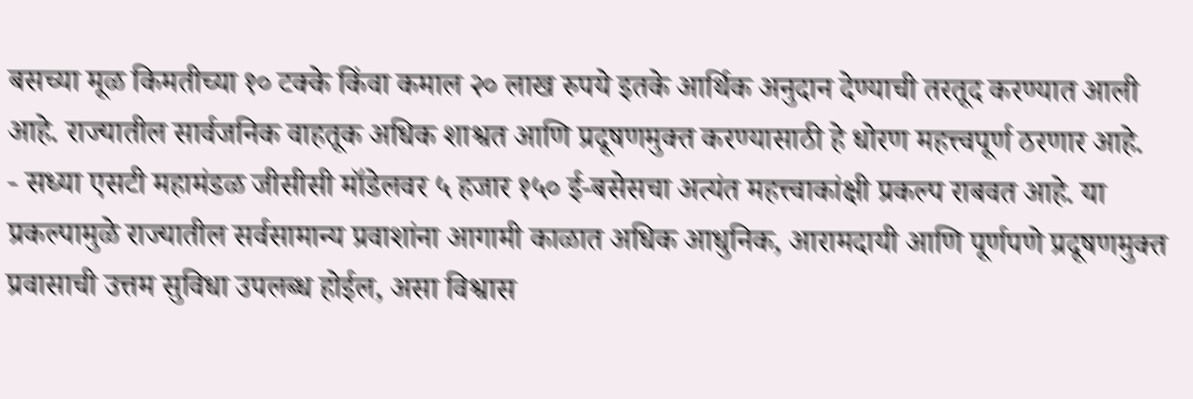बसच्या मूळ किमतीच्या १० टक्के किंवा कमाल २० लाख रुपये इतके आर्थिक अनुदान देण्याची तरतूद करण्यात आली आहे. राज्यातील सार्वजनिक वाहतूक अधिक शाश्वत आणि प्रदूषणमुक्त करण्यासाठी हे धोरण महत्त्वपूर्ण ठरणार आहे.
- सध्या एसटी महामंडळ जीसीसी मॉडेलवर ५ हजार १५० ई-बसेसचा अत्यंत महत्त्वाकांक्षी प्रकल्प राबवत आहे. या प्रकल्पामुळे राज्यातील सर्वसामान्य प्रवाशांना आगामी काळात अधिक आधुनिक, आरामदायी आणि पूर्णपणे प्रदूषणमुक्त प्रवासाची उत्तम सुविधा उपलब्ध होईल, असा विश्वास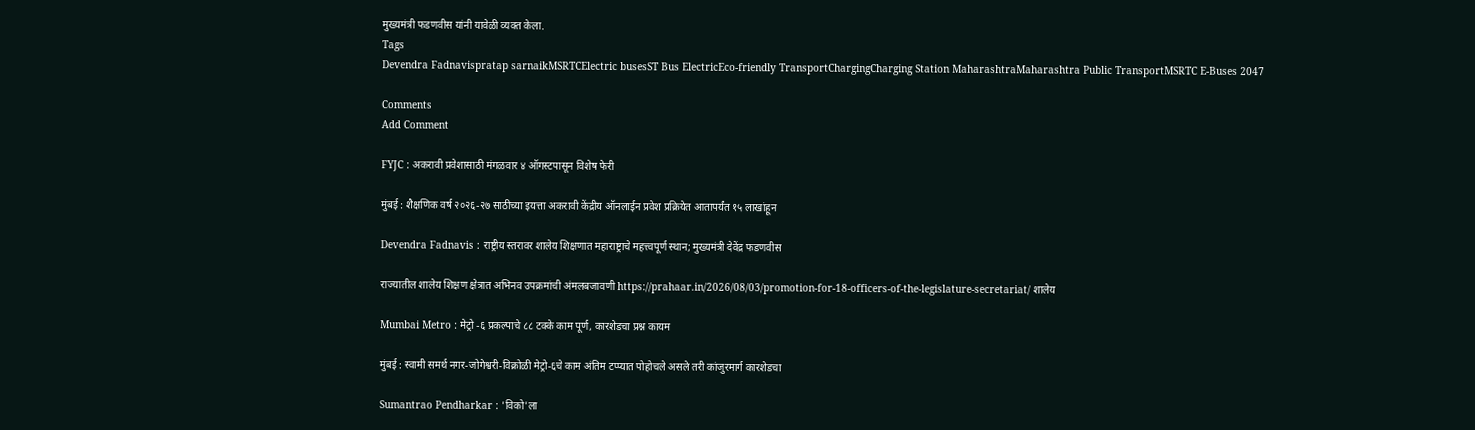मुख्यमंत्री फडणवीस यांनी यावेळी व्यक्त केला.
Tags
Devendra Fadnavispratap sarnaikMSRTCElectric busesST Bus ElectricEco-friendly TransportChargingCharging Station MaharashtraMaharashtra Public TransportMSRTC E-Buses 2047

Comments
Add Comment

FYJC : अकरावी प्रवेशासाठी मंगळवार ४ ऑगस्टपासून विशेष फेरी

मुंबई : शैक्षणिक वर्ष २०२६-२७ साठीच्या इयत्ता अकरावी केंद्रीय ऑनलाईन प्रवेश प्रक्रियेत आतापर्यंत १५ लाखांहून

Devendra Fadnavis : राष्ट्रीय स्तरावर शालेय शिक्षणात महाराष्ट्राचे महत्त्वपूर्ण स्थान; मुख्यमंत्री देवेंद्र फडणवीस

राज्यातील शालेय शिक्षण क्षेत्रात अभिनव उपक्रमांची अंमलबजावणी https://prahaar.in/2026/08/03/promotion-for-18-officers-of-the-legislature-secretariat/ शालेय

Mumbai Metro : मेट्रो -६ प्रकल्पाचे ८८ टक्के काम पूर्ण, कारशेडचा प्रश्न कायम

मुंबई : स्वामी समर्थ नगर-जोगेश्वरी-विक्रोळी मेट्रो-६चे काम अंतिम टप्प्यात पोहोचले असले तरी कांजुरमार्ग कारशेडचा

Sumantrao Pendharkar : 'विको'ला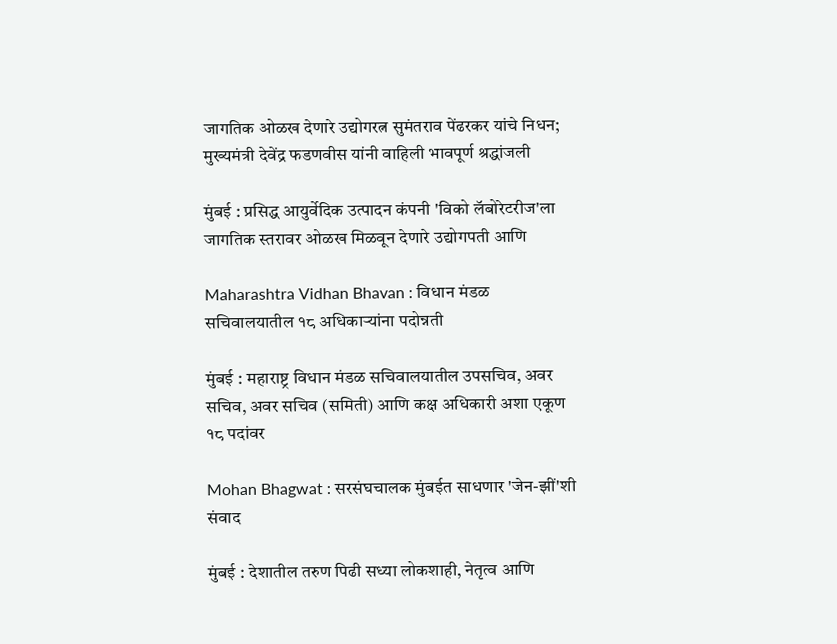जागतिक ओळख देणारे उद्योगरत्न सुमंतराव पेंढरकर यांचे निधन; मुख्यमंत्री देवेंद्र फडणवीस यांनी वाहिली भावपूर्ण श्रद्धांजली

मुंबई : प्रसिद्ध आयुर्वेदिक उत्पादन कंपनी 'विको लॅबोरेटरीज'ला जागतिक स्तरावर ओळख मिळवून देणारे उद्योगपती आणि

Maharashtra Vidhan Bhavan : विधान मंडळ सचिवालयातील १८ अधिकाऱ्यांना पदोन्नती

मुंबई : महाराष्ट्र विधान मंडळ सचिवालयातील उपसचिव, अवर सचिव, अवर सचिव (समिती) आणि कक्ष अधिकारी अशा एकूण १८ पदांवर

Mohan Bhagwat : सरसंघचालक मुंबईत साधणार 'जेन-झीं'शी संवाद

मुंबई : देशातील तरुण पिढी सध्या लोकशाही, नेतृत्व आणि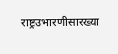राष्ट्रउभारणीसारख्या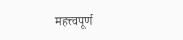महत्त्वपूर्ण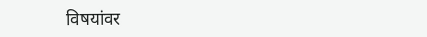विषयांवर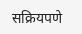सक्रियपणे